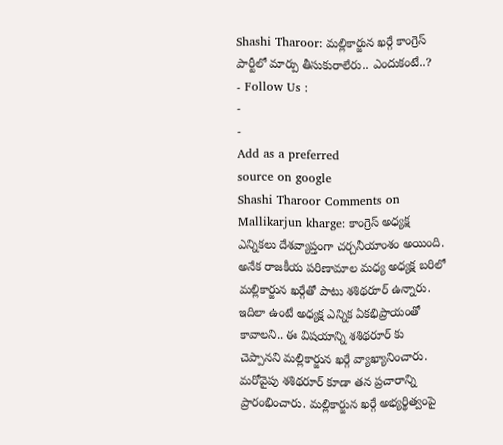Shashi Tharoor: మల్లికార్జున ఖర్గే కాంగ్రెస్ పార్టీలో మార్పు తీసుకురాలేరు.. ఎందుకంటే..?
- Follow Us :
-
-
Add as a preferred
source on google
Shashi Tharoor Comments on Mallikarjun kharge: కాంగ్రెస్ అధ్యక్ష ఎన్నికలు దేశవ్యాప్తంగా చర్చనీయాంశం అయింది. అనేక రాజకీయ పరిణామాల మధ్య అధ్యక్ష బరిలో మల్లికార్జున ఖర్గేతో పాటు శశిథరూర్ ఉన్నారు. ఇదిలా ఉంటే అధ్యక్ష ఎన్నిక ఏకభిప్రాయంతో కావాలని.. ఈ విషయాన్ని శశిథరూర్ కు చెప్పానని మల్లికార్జున ఖర్గే వ్యాఖ్యానించారు. మరోవైపు శశిథరూర్ కూడా తన ప్రచారాన్ని ప్రారంభించారు. మల్లికార్జున ఖర్గే అభ్యర్థిత్వంపై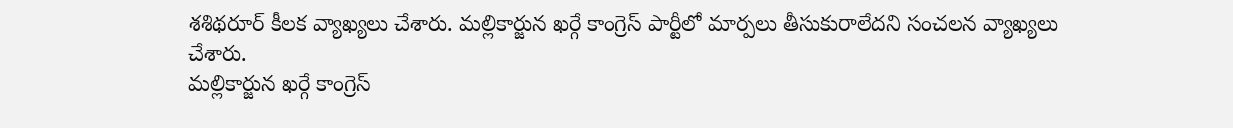శశిథరూర్ కీలక వ్యాఖ్యలు చేశారు. మల్లికార్జున ఖర్గే కాంగ్రెస్ పార్టీలో మార్పలు తీసుకురాలేదని సంచలన వ్యాఖ్యలు చేశారు.
మల్లికార్జున ఖర్గే కాంగ్రెస్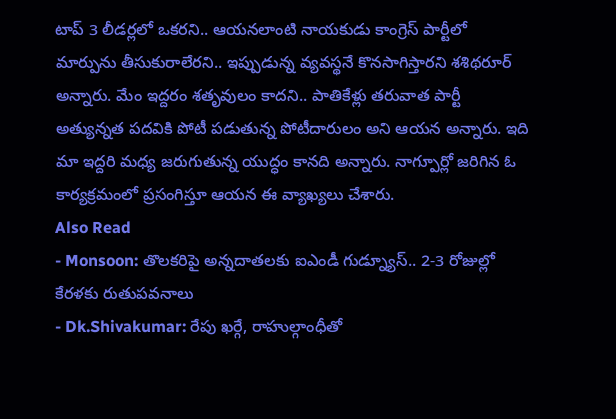టాప్ 3 లీడర్లలో ఒకరని.. ఆయనలాంటి నాయకుడు కాంగ్రెస్ పార్టీలో మార్పును తీసుకురాలేరని.. ఇప్పుడున్న వ్యవస్థనే కొనసాగిస్తారని శశిథరూర్ అన్నారు. మేం ఇద్దరం శతృవులం కాదని.. పాతికేళ్లు తరువాత పార్టీ అత్యున్నత పదవికి పోటీ పడుతున్న పోటీదారులం అని ఆయన అన్నారు. ఇది మా ఇద్దరి మధ్య జరుగుతున్న యుద్ధం కానది అన్నారు. నాగ్పూర్లో జరిగిన ఓ కార్యక్రమంలో ప్రసంగిస్తూ ఆయన ఈ వ్యాఖ్యలు చేశారు.
Also Read
- Monsoon: తొలకరిపై అన్నదాతలకు ఐఎండీ గుడ్న్యూస్.. 2-3 రోజుల్లో కేరళకు రుతుపవనాలు
- Dk.Shivakumar: రేపు ఖర్గే, రాహుల్గాంధీతో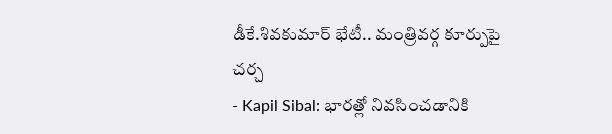డీకే.శివకుమార్ భేటీ.. మంత్రివర్గ కూర్పుపై చర్చ
- Kapil Sibal: భారత్లో నివసించడానికి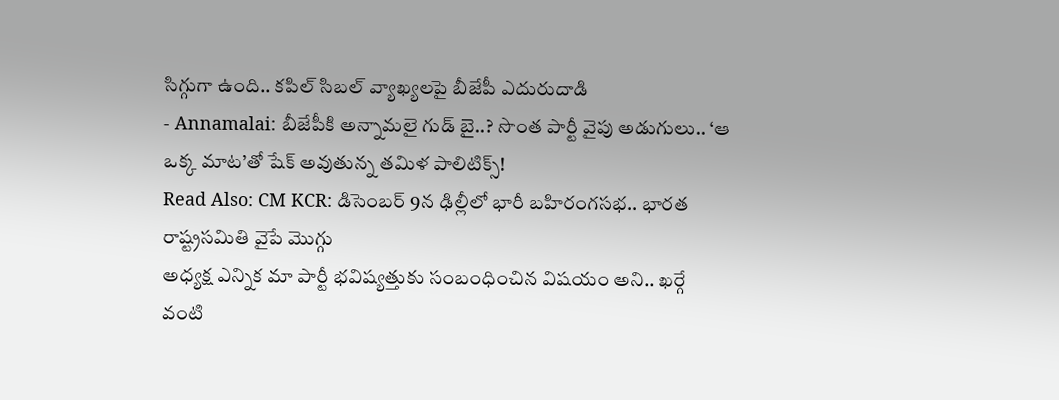సిగ్గుగా ఉంది.. కపిల్ సిబల్ వ్యాఖ్యలపై బీజేపీ ఎదురుదాడి
- Annamalai: బీజేపీకి అన్నామలై గుడ్ బై..? సొంత పార్టీ వైపు అడుగులు.. ‘ఆ ఒక్క మాట’తో షేక్ అవుతున్న తమిళ పాలిటిక్స్!
Read Also: CM KCR: డిసెంబర్ 9న ఢిల్లీలో భారీ బహిరంగసభ.. భారత రాష్ట్రసమితి వైపే మొగ్గు
అధ్యక్ష ఎన్నిక మా పార్టీ భవిష్యత్తుకు సంబంధించిన విషయం అని.. ఖర్గే వంటి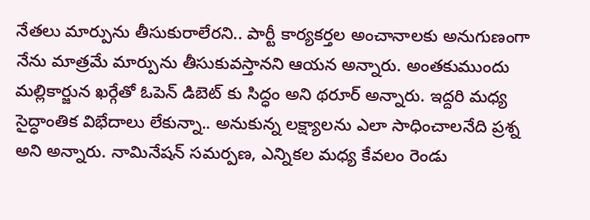నేతలు మార్పును తీసుకురాలేరని.. పార్టీ కార్యకర్తల అంచానాలకు అనుగుణంగా నేను మాత్రమే మార్పును తీసుకువస్తానని ఆయన అన్నారు. అంతకుముందు మల్లికార్జున ఖర్గేతో ఓపెన్ డిబెట్ కు సిద్ధం అని థరూర్ అన్నారు. ఇద్దరి మధ్య సైద్ధాంతిక విభేదాలు లేకున్నా.. అనుకున్న లక్ష్యాలను ఎలా సాధించాలనేది ప్రశ్న అని అన్నారు. నామినేషన్ సమర్పణ, ఎన్నికల మధ్య కేవలం రెండు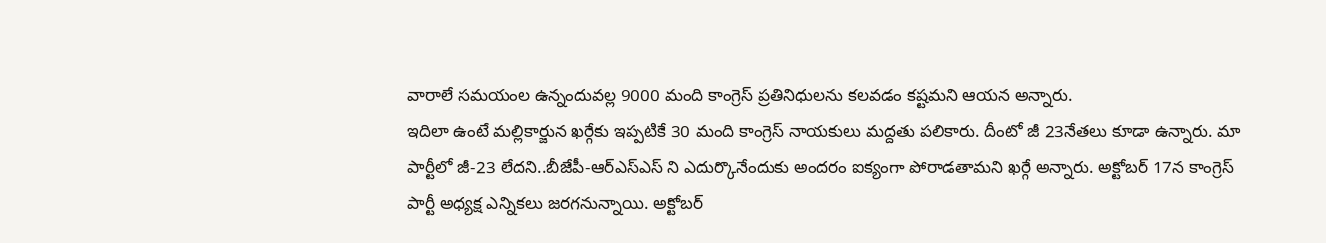వారాలే సమయంల ఉన్నందువల్ల 9000 మంది కాంగ్రెస్ ప్రతినిధులను కలవడం కష్టమని ఆయన అన్నారు.
ఇదిలా ఉంటే మల్లికార్జున ఖర్గేకు ఇప్పటికే 30 మంది కాంగ్రెస్ నాయకులు మద్దతు పలికారు. దీంటో జీ 23నేతలు కూడా ఉన్నారు. మా పార్టీలో జీ-23 లేదని..బీజేపీ-ఆర్ఎస్ఎస్ ని ఎదుర్కొనేందుకు అందరం ఐక్యంగా పోరాడతామని ఖర్గే అన్నారు. అక్టోబర్ 17న కాంగ్రెస్ పార్టీ అధ్యక్ష ఎన్నికలు జరగనున్నాయి. అక్టోబర్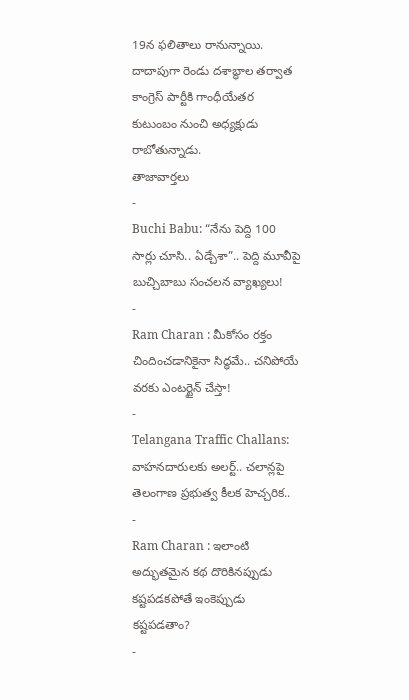19న ఫలితాలు రానున్నాయి. దాదాపుగా రెండు దశాబ్ధాల తర్వాత కాంగ్రెస్ పార్టీకి గాంధీయేతర కుటుంబం నుంచి అధ్యక్షుడు రాబోతున్నాడు.
తాజావార్తలు
-
Buchi Babu: “నేను పెద్ది 100 సార్లు చూసి.. ఏడ్చేశా”.. పెద్ది మూవీపై బుచ్చిబాబు సంచలన వ్యాఖ్యలు!
-
Ram Charan : మీకోసం రక్తం చిందించడానికైనా సిద్ధమే.. చనిపోయే వరకు ఎంటర్టైన్ చేస్తా!
-
Telangana Traffic Challans: వాహనదారులకు అలర్ట్.. చలాన్లపై తెలంగాణ ప్రభుత్వ కీలక హెచ్చరిక..
-
Ram Charan : ఇలాంటి అద్భుతమైన కథ దొరికినప్పుడు కష్టపడకపోతే ఇంకెప్పుడు కష్టపడతాం?
-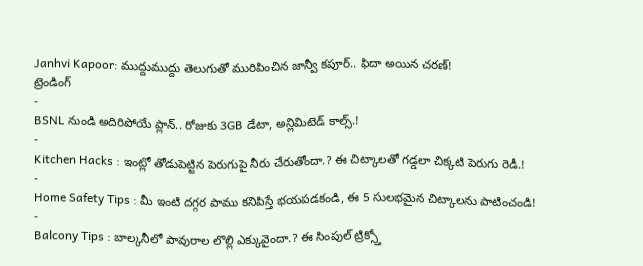Janhvi Kapoor: ముద్దుముద్దు తెలుగుతో మురిపించిన జాన్వీ కపూర్.. ఫిదా అయిన చరణ్!
ట్రెండింగ్
-
BSNL నుండి అదిరిపోయే ప్లాన్.. రోజుకు 3GB డేటా, అన్లిమిటెడ్ కాల్స్.!
-
Kitchen Hacks : ఇంట్లో తోడుపెట్టిన పెరుగుపై నీరు చేరుతోందా.? ఈ చిట్కాలతో గడ్డలా చిక్కటి పెరుగు రెడీ.!
-
Home Safety Tips : మీ ఇంటి దగ్గర పాము కనిపిస్తే భయపడకండి, ఈ 5 సులభమైన చిట్కాలను పాటించండి!
-
Balcony Tips : బాల్కనీలో పావురాల లొల్లి ఎక్కువైందా.? ఈ సింపుల్ ట్రిక్స్తో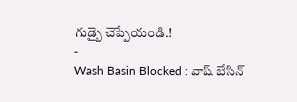గుడ్బై చెప్పేయండి.!
-
Wash Basin Blocked : వాష్ బేసిన్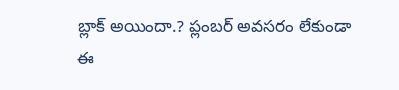బ్లాక్ అయిందా.? ప్లంబర్ అవసరం లేకుండా ఈ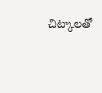చిట్కాలతో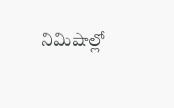నిమిషాల్లో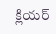క్లియర్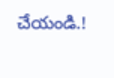చేయండి.!